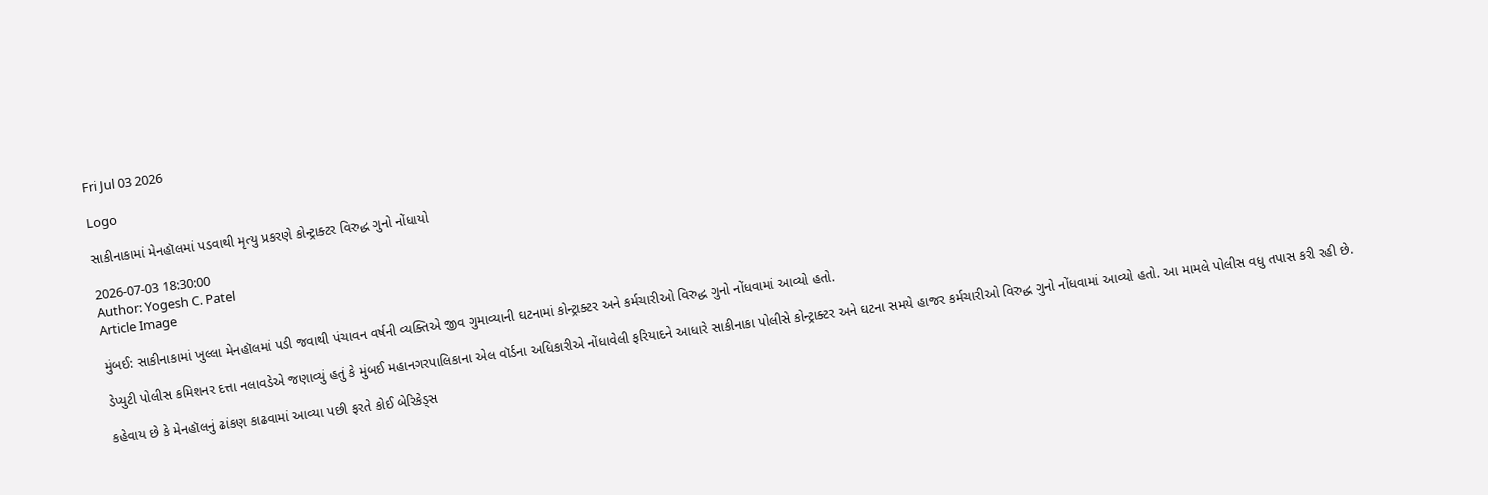Fri Jul 03 2026

Logo

સાકીનાકામાં મેનહૉલમાં પડવાથી મૃત્યુ પ્રકરણે કોન્ટ્રાક્ટર વિરુદ્ધ ગુનો નોંધાયો

2026-07-03 18:30:00
Author: Yogesh C. Patel
Article Image

મુંબઈ: સાકીનાકામાં ખુલ્લા મેનહૉલમાં પડી જવાથી પંચાવન વર્ષની વ્યક્તિએ જીવ ગુમાવ્યાની ઘટનામાં કોન્ટ્રાક્ટર અને કર્મચારીઓ વિરુદ્ધ ગુનો નોંધવામાં આવ્યો હતો.

ડેપ્યુટી પોલીસ કમિશનર દત્તા નલાવડેએ જણાવ્યું હતું કે મુંબઈ મહાનગરપાલિકાના એલ વૉર્ડના અધિકારીએ નોંધાવેલી ફરિયાદને આધારે સાકીનાકા પોલીસે કોન્ટ્રાક્ટર અને ઘટના સમયે હાજર કર્મચારીઓ વિરુદ્ધ ગુનો નોંધવામાં આવ્યો હતો. આ મામલે પોલીસ વધુ તપાસ કરી રહી છે.

કહેવાય છે કે મેનહૉલનું ઢાંકણ કાઢવામાં આવ્યા પછી ફરતે કોઈ બેરિકેડ્સ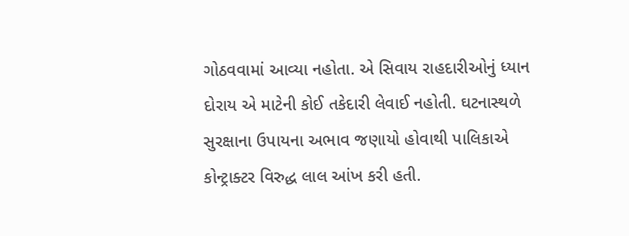ગોઠવવામાં આવ્યા નહોતા. એ સિવાય રાહદારીઓનું ધ્યાન દોરાય એ માટેની કોઈ તકેદારી લેવાઈ નહોતી. ઘટનાસ્થળે સુરક્ષાના ઉપાયના અભાવ જણાયો હોવાથી પાલિકાએ કોન્ટ્રાક્ટર વિરુદ્ધ લાલ આંખ કરી હતી.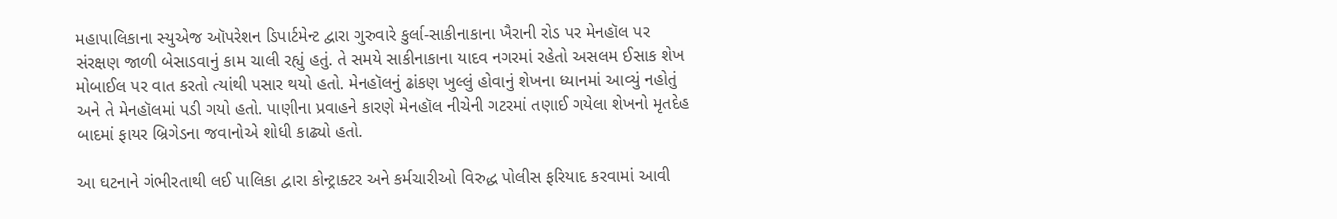મહાપાલિકાના સ્યુએજ ઑપરેશન ડિપાર્ટમેન્ટ દ્વારા ગુરુવારે કુર્લા-સાકીનાકાના ખૈરાની રોડ પર મેનહૉલ પર સંરક્ષણ જાળી બેસાડવાનું કામ ચાલી રહ્યું હતું. તે સમયે સાકીનાકાના યાદવ નગરમાં રહેતો અસલમ ઈસાક શેખ મોબાઈલ પર વાત કરતો ત્યાંથી પસાર થયો હતો. મેનહૉલનું ઢાંકણ ખુલ્લું હોવાનું શેખના ધ્યાનમાં આવ્યું નહોતું અને તે મેનહૉલમાં પડી ગયો હતો. પાણીના પ્રવાહને કારણે મેનહૉલ નીચેની ગટરમાં તણાઈ ગયેલા શેખનો મૃતદેહ બાદમાં ફાયર બ્રિગેડના જવાનોએ શોધી કાઢ્યો હતો.

આ ઘટનાને ગંભીરતાથી લઈ પાલિકા દ્વારા કોન્ટ્રાક્ટર અને કર્મચારીઓ વિરુદ્ધ પોલીસ ફરિયાદ કરવામાં આવી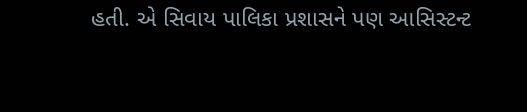હતી. એ સિવાય પાલિકા પ્રશાસને પણ આસિસ્ટન્ટ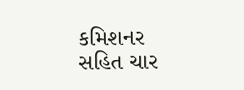કમિશનર સહિત ચાર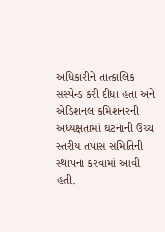અધિકારીને તાત્કાલિક સસ્પેન્ડ કરી દીધા હતા અને એડિશનલ કમિશનરની અધ્યક્ષતામાં ઘટનાની ઉચ્ચ સ્તરીય તપાસ સમિતિની સ્થાપના કરવામાં આવી હતી.